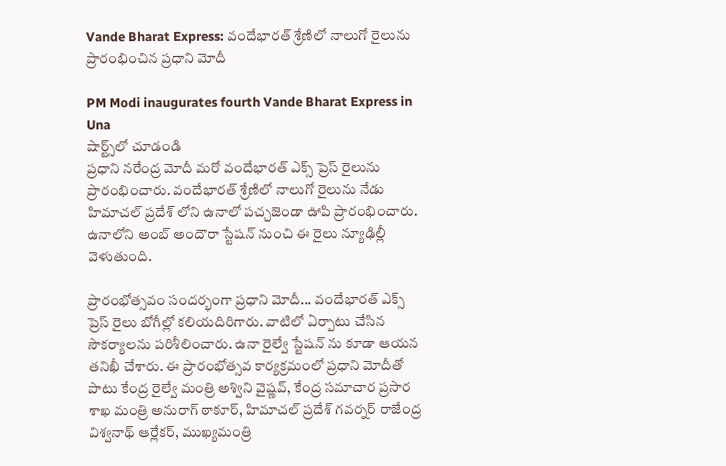Vande Bharat Express: వందేభారత్ శ్రేణిలో నాలుగో రైలును ప్రారంభించిన ప్రధాని మోదీ

PM Modi inaugurates fourth Vande Bharat Express in Una
షార్ట్స్‌లో చూడండి
ప్రధాని నరేంద్ర మోదీ మరో వందేభారత్ ఎక్స్ ప్రెస్ రైలును ప్రారంభించారు. వందేభారత్ శ్రేణిలో నాలుగో రైలును నేడు హిమాచల్ ప్రదేశ్ లోని ఉనాలో పచ్చజెండా ఊపి ప్రారంభించారు. ఉనాలోని అంబ్ అందౌరా స్టేషన్ నుంచి ఈ రైలు న్యూఢిల్లీ వెళుతుంది.

ప్రారంభోత్సవం సందర్భంగా ప్రధాని మోదీ... వందేభారత్ ఎక్స్ ప్రెస్ రైలు బోగీల్లో కలియదిరిగారు. వాటిలో ఏర్పాటు చేసిన సౌకర్యాలను పరిశీలించారు. ఉనా రైల్వే స్టేషన్ ను కూడా ఆయన తనిఖీ చేశారు. ఈ ప్రారంభోత్సవ కార్యక్రమంలో ప్రధాని మోదీతో పాటు కేంద్ర రైల్వే మంత్రి అశ్విని వైష్ణవ్, కేంద్ర సమాచార ప్రసార శాఖ మంత్రి అనురాగ్ ఠాకూర్, హిమాచల్ ప్రదేశ్ గవర్నర్ రాజేంద్ర విశ్వనాథ్ ఆర్లేకర్, ముఖ్యమంత్రి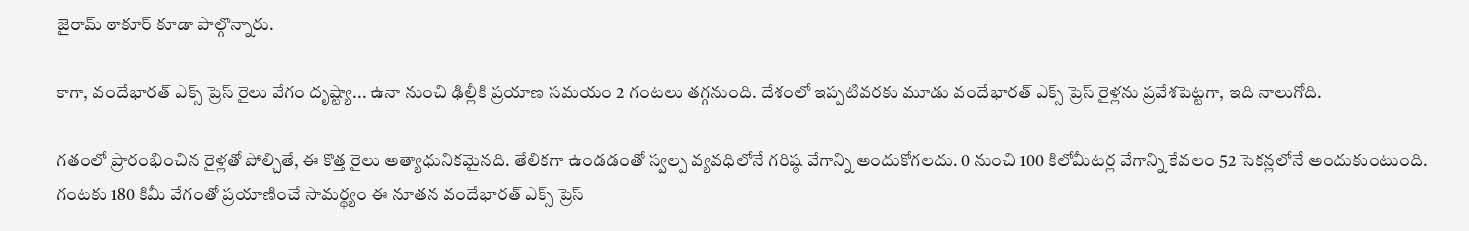జైరామ్ ఠాకూర్ కూడా పాల్గొన్నారు.

కాగా, వందేభారత్ ఎక్స్ ప్రెస్ రైలు వేగం దృష్ట్యా... ఉనా నుంచి ఢిల్లీకి ప్రయాణ సమయం 2 గంటలు తగ్గనుంది. దేశంలో ఇప్పటివరకు మూడు వందేభారత్ ఎక్స్ ప్రెస్ రైళ్లను ప్రవేశపెట్టగా, ఇది నాలుగోది.

గతంలో ప్రారంభించిన రైళ్లతో పోల్చితే, ఈ కొత్త రైలు అత్యాధునికమైనది. తేలికగా ఉండడంతో స్వల్ప వ్యవధిలోనే గరిష్ఠ వేగాన్ని అందుకోగలదు. 0 నుంచి 100 కిలోమీటర్ల వేగాన్ని కేవలం 52 సెకన్లలోనే అందుకుంటుంది. గంటకు 180 కిమీ వేగంతో ప్రయాణించే సామర్థ్యం ఈ నూతన వందేభారత్ ఎక్స్ ప్రెస్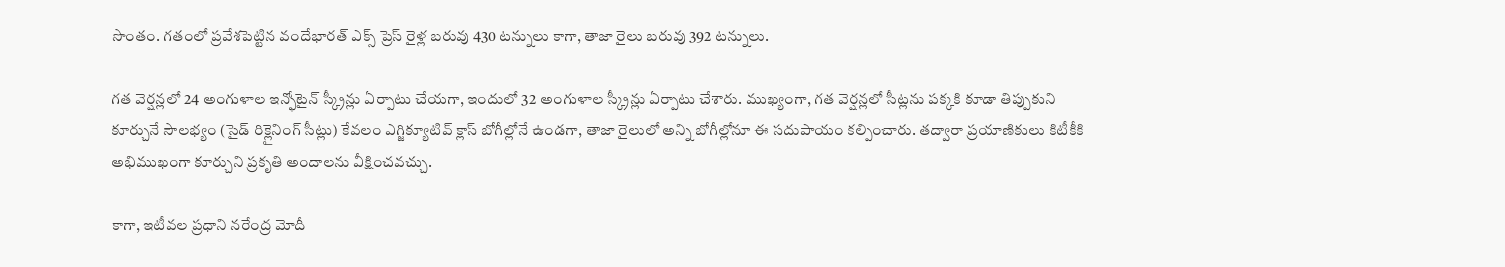సొంతం. గతంలో ప్రవేశపెట్టిన వందేభారత్ ఎక్స్ ప్రెస్ రైళ్ల బరువు 430 టన్నులు కాగా, తాజా రైలు బరువు 392 టన్నులు.

గత వెర్షన్లలో 24 అంగుళాల ఇన్ఫోటైన్ స్క్రీన్లు ఏర్పాటు చేయగా, ఇందులో 32 అంగుళాల స్క్రీన్లు ఏర్పాటు చేశారు. ముఖ్యంగా, గత వెర్షన్లలో సీట్లను పక్కకి కూడా తిప్పుకుని కూర్చునే సౌలభ్యం (సైడ్ రిక్లైనింగ్ సీట్లు) కేవలం ఎగ్జిక్యూటివ్ క్లాస్ బోగీల్లోనే ఉండగా, తాజా రైలులో అన్ని బోగీల్లోనూ ఈ సదుపాయం కల్పించారు. తద్వారా ప్రయాణికులు కిటీకీకి అభిముఖంగా కూర్చుని ప్రకృతి అందాలను వీక్షించవచ్చు.

కాగా, ఇటీవల ప్రధాని నరేంద్ర మోదీ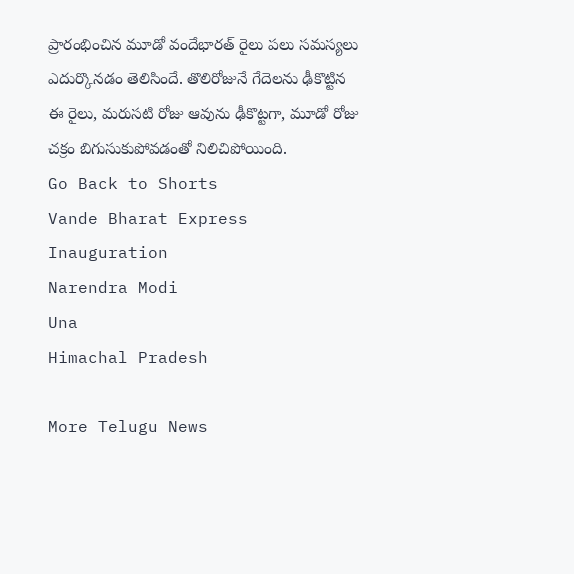ప్రారంభించిన మూడో వందేభారత్ రైలు పలు సమస్యలు ఎదుర్కొనడం తెలిసిందే. తొలిరోజునే గేదెలను ఢీకొట్టిన ఈ రైలు, మరుసటి రోజు ఆవును ఢీకొట్టగా, మూడో రోజు చక్రం బిగుసుకుపోవడంతో నిలిచిపోయింది.
Go Back to Shorts
Vande Bharat Express
Inauguration
Narendra Modi
Una
Himachal Pradesh

More Telugu News